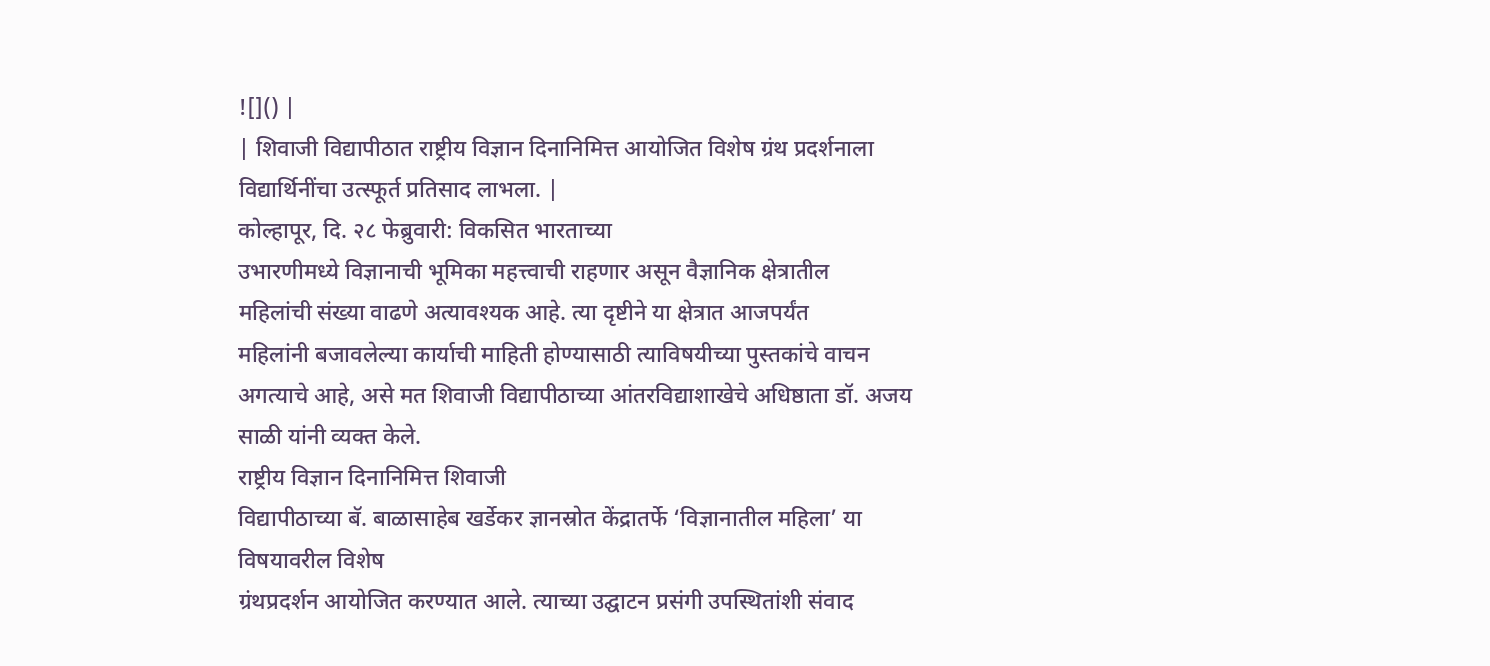![]() |
| शिवाजी विद्यापीठात राष्ट्रीय विज्ञान दिनानिमित्त आयोजित विशेष ग्रंथ प्रदर्शनाला विद्यार्थिनींचा उत्स्फूर्त प्रतिसाद लाभला. |
कोल्हापूर, दि. २८ फेब्रुवारी: विकसित भारताच्या
उभारणीमध्ये विज्ञानाची भूमिका महत्त्वाची राहणार असून वैज्ञानिक क्षेत्रातील
महिलांची संख्या वाढणे अत्यावश्यक आहे. त्या दृष्टीने या क्षेत्रात आजपर्यंत
महिलांनी बजावलेल्या कार्याची माहिती होण्यासाठी त्याविषयीच्या पुस्तकांचे वाचन
अगत्याचे आहे, असे मत शिवाजी विद्यापीठाच्या आंतरविद्याशाखेचे अधिष्ठाता डॉ. अजय
साळी यांनी व्यक्त केले.
राष्ट्रीय विज्ञान दिनानिमित्त शिवाजी
विद्यापीठाच्या बॅ. बाळासाहेब खर्डेकर ज्ञानस्रोत केंद्रातर्फे ‘विज्ञानातील महिला’ या विषयावरील विशेष
ग्रंथप्रदर्शन आयोजित करण्यात आले. त्याच्या उद्घाटन प्रसंगी उपस्थितांशी संवाद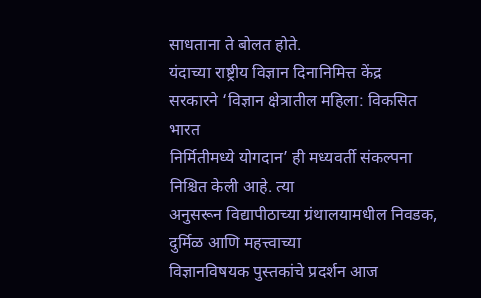साधताना ते बोलत होते.
यंदाच्या राष्ट्रीय विज्ञान दिनानिमित्त केंद्र
सरकारने ‘विज्ञान क्षेत्रातील महिला: विकसित भारत
निर्मितीमध्ये योगदान’ ही मध्यवर्ती संकल्पना निश्चित केली आहे. त्या
अनुसरून विद्यापीठाच्या ग्रंथालयामधील निवडक, दुर्मिळ आणि महत्त्वाच्या
विज्ञानविषयक पुस्तकांचे प्रदर्शन आज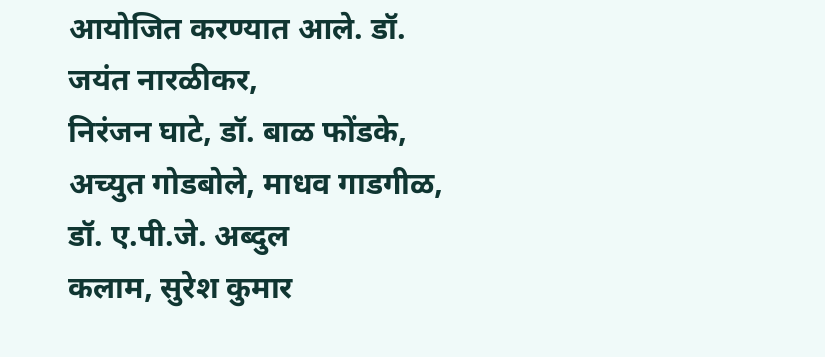आयोजित करण्यात आले. डॉ. जयंत नारळीकर,
निरंजन घाटे, डॉ. बाळ फोंडके, अच्युत गोडबोले, माधव गाडगीळ, डॉ. ए.पी.जे. अब्दुल
कलाम, सुरेश कुमार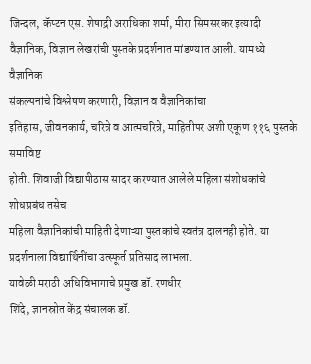जिन्दल, कॅप्टन एस. शेषाद्री अराधिका शर्मा, मीरा सिमसरकर इत्यादी
वैज्ञानिक, विज्ञान लेखरांची पुस्तके प्रदर्शनात मांडण्यात आली. यामध्ये वैज्ञानिक
संकल्पनांचे विश्लेषण करणारी, विज्ञान व वैज्ञानिकांचा
इतिहास, जीवनकार्य, चरित्रे व आत्मचरित्रे, माहितीपर अशी एकूण ११६ पुस्तके समाविष्ट
होती. शिवाजी विद्यापीठास सादर करण्यात आलेले महिला संशोधकांचे शोधप्रबंध तसेच
महिला वैज्ञानिकांची माहिती देणाऱ्या पुस्तकांचे स्वतंत्र दालनही होते. या
प्रदर्शनाला विद्यार्थिनींचा उत्स्फूर्त प्रतिसाद लाभला.
यावेळी मराठी अधिविभागाचे प्रमुख डॉ. रणधीर
शिंदे, ज्ञानस्रोत केंद्र संचालक डॉ.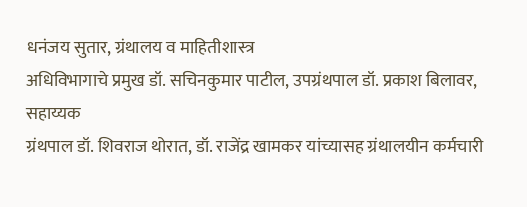धनंजय सुतार, ग्रंथालय व माहितीशास्त्र
अधिविभागाचे प्रमुख डॉ. सचिनकुमार पाटील, उपग्रंथपाल डॉ. प्रकाश बिलावर, सहाय्यक
ग्रंथपाल डॉ. शिवराज थोरात, डॉ. राजेंद्र खामकर यांच्यासह ग्रंथालयीन कर्मचारी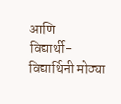आणि
विद्यार्थी-विद्यार्थिनी मोठ्या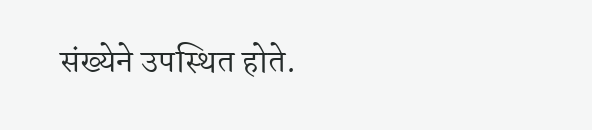संख्येने उपस्थित होते.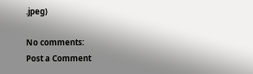.jpeg)

No comments:
Post a Comment